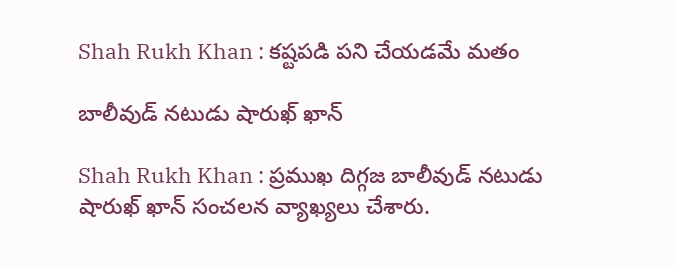Shah Rukh Khan : క‌ష్ట‌ప‌డి ప‌ని చేయ‌డమే మ‌తం

బాలీవుడ్ న‌టుడు షారుఖ్ ఖాన్

Shah Rukh Khan : ప్ర‌ముఖ దిగ్గ‌జ బాలీవుడ్ న‌టుడు షారుఖ్ ఖాన్ సంచ‌ల‌న వ్యాఖ్య‌లు చేశారు.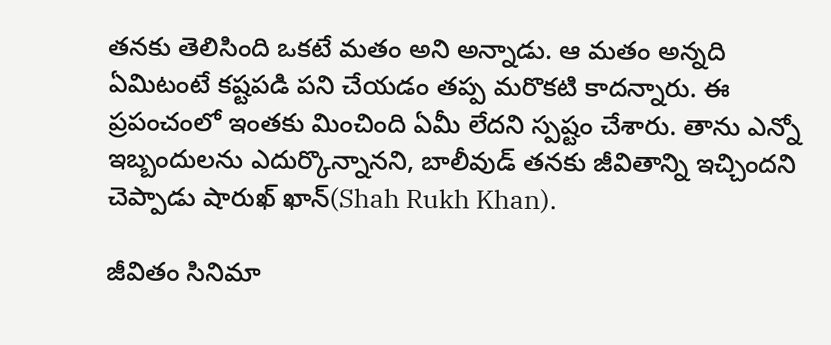త‌న‌కు తెలిసింది ఒక‌టే మ‌తం అని అన్నాడు. ఆ మ‌తం అన్న‌ది ఏమిటంటే క‌ష్ట‌ప‌డి ప‌ని చేయ‌డం త‌ప్ప మ‌రొక‌టి కాద‌న్నారు. ఈ ప్ర‌పంచంలో ఇంత‌కు మించింది ఏమీ లేద‌ని స్ప‌ష్టం చేశారు. తాను ఎన్నో ఇబ్బందుల‌ను ఎదుర్కొన్నాన‌ని, బాలీవుడ్ త‌న‌కు జీవితాన్ని ఇచ్చింద‌ని చెప్పాడు షారుఖ్ ఖాన్(Shah Rukh Khan).

జీవితం సినిమా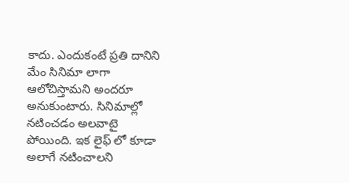కాదు. ఎందుకంటే ప్ర‌తి దానిని మేం సినిమా లాగా ఆలోచిస్తామ‌ని అంద‌రూ అనుకుంటారు. సినిమాల్లో న‌టించ‌డం అల‌వాటై పోయింది. ఇక లైఫ్ లో కూడా అలాగే న‌టించాల‌ని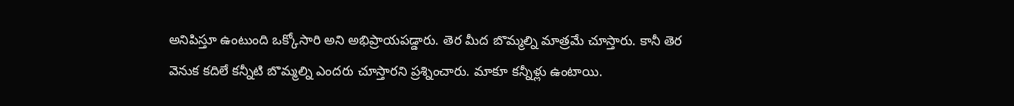అనిపిస్తూ ఉంటుంది ఒక్కోసారి అని అభిప్రాయ‌ప‌డ్డారు. తెర మీద బొమ్మ‌ల్ని మాత్ర‌మే చూస్తారు. కానీ తెర వెనుక క‌దిలే క‌న్నీటి బొమ్మ‌ల్ని ఎంద‌రు చూస్తార‌ని ప్ర‌శ్నించారు. మాకూ క‌న్నీళ్లు ఉంటాయి.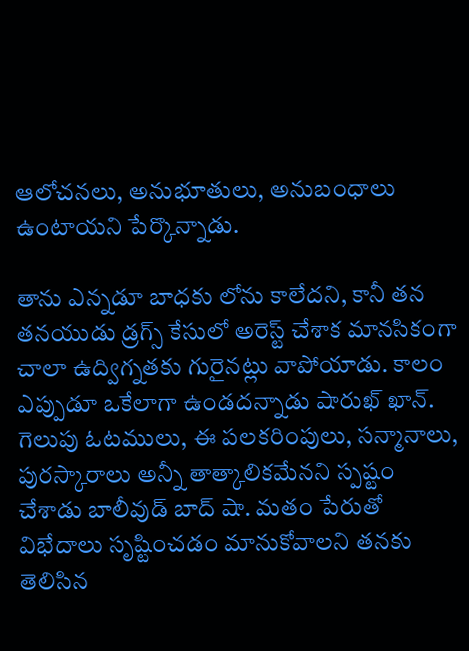ఆలోచ‌న‌లు, అనుభూతులు, అనుబంధాలు ఉంటాయ‌ని పేర్కొన్నాడు.

తాను ఎన్న‌డూ బాధ‌కు లోను కాలేద‌ని, కానీ త‌న త‌న‌యుడు డ్ర‌గ్స్ కేసులో అరెస్ట్ చేశాక మాన‌సికంగా చాలా ఉద్విగ్న‌త‌కు గురైన‌ట్లు వాపోయాడు. కాలం ఎప్పుడూ ఒకేలాగా ఉండ‌ద‌న్నాడు షారుఖ్ ఖాన్. గెలుపు ఓట‌ములు, ఈ ప‌ల‌క‌రింపులు, స‌న్మానాలు, పుర‌స్కారాలు అన్నీ తాత్కాలిక‌మేన‌ని స్ప‌ష్టం చేశాడు బాలీవుడ్ బాద్ షా. మ‌తం పేరుతో విభేదాలు సృష్టించ‌డం మానుకోవాల‌ని త‌న‌కు తెలిసిన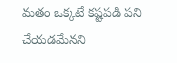మ‌తం ఒక్క‌టే క‌ష్ట‌ప‌డి ప‌ని చేయ‌డమేన‌ని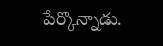పేర్కొన్నాడు.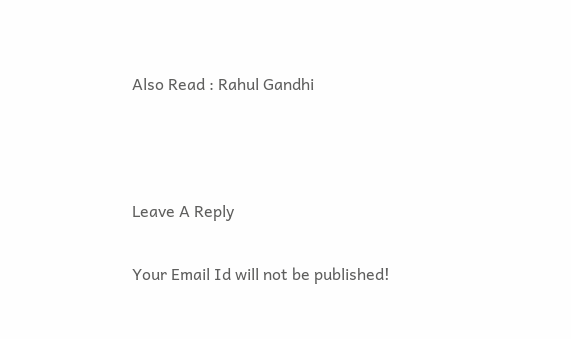Also Read : Rahul Gandhi



Leave A Reply

Your Email Id will not be published!